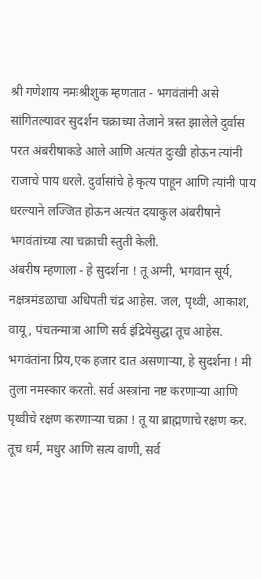श्री गणेशाय नमःश्रीशुक म्हणतात - भगवंतांनी असे सांगितल्यावर सुदर्शन चक्राच्या तेजाने त्रस्त झालेले दुर्वास परत अंबरीषाकडे आले आणि अत्यंत दुःखी होऊन त्यांनी राजाचे पाय धरले. दुर्वासांचे हे कृत्य पाहून आणि त्यांनी पाय धरल्याने लज्जित होऊन अत्यंत दयाकुल अंबरीषाने भगवंतांच्या त्या चक्राची स्तुती केली.
अंबरीष म्हणाला - हे सुदर्शना ! तू अग्नी, भगवान सूर्य, नक्षत्रमंडळाचा अधिपती चंद्र आहेस. जल, पृथ्वी, आकाश, वायू, पंचतन्मात्रा आणि सर्व इंद्रियेसुद्धा तूच आहेस. भगवंतांना प्रिय,एक हजार दात असणाऱ्या, हे सुदर्शना ! मी तुला नमस्कार करतो. सर्व अस्त्रांना नष्ट करणाऱ्या आणि पृथ्वीचे रक्षण करणाऱ्या चक्रा ! तू या ब्राह्मणाचे रक्षण कर. तूच धर्म, मधुर आणि सत्य वाणी, सर्व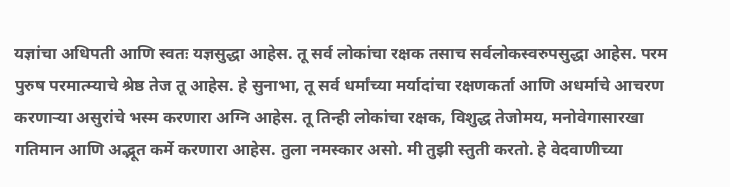यज्ञांचा अधिपती आणि स्वतः यज्ञसुद्धा आहेस. तू सर्व लोकांचा रक्षक तसाच सर्वलोकस्वरुपसुद्धा आहेस. परम पुरुष परमात्म्याचे श्रेष्ठ तेज तू आहेस. हे सुनाभा, तू सर्व धर्मांच्या मर्यादांचा रक्षणकर्ता आणि अधर्माचे आचरण करणाऱ्या असुरांचे भस्म करणारा अग्नि आहेस. तू तिन्ही लोकांचा रक्षक, विशुद्ध तेजोमय, मनोवेगासारखा गतिमान आणि अद्भूत कर्मे करणारा आहेस. तुला नमस्कार असो. मी तुझी स्तुती करतो. हे वेदवाणीच्या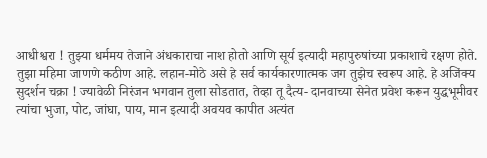आधीश्वरा ! तुझ्या धर्ममय तेजाने अंधकाराचा नाश होतो आणि सूर्य इत्यादी महापुरुषांच्या प्रकाशाचे रक्षण होते. तुझा महिमा जाणणे कठीण आहे. लहान-मोठे असे हे सर्व कार्यकारणात्मक जग तुझेच स्वरूप आहे. हे अजिंक्य सुदर्शन चक्रा ! ज्यावेळी निरंजन भगवान तुला सोडतात, तेव्हा तू दैत्य- दानवाच्या सेनेत प्रवेश करून युद्धभूमीवर त्यांचा भुजा, पोट, जांघा, पाय, मान इत्यादी अवयव कापीत अत्यंत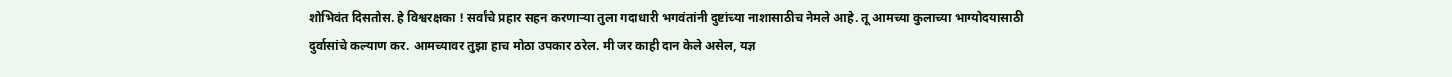शोभिवंत दिसतोस. हे विश्वरक्षका ! सर्वांचे प्रहार सहन करणाऱ्या तुला गदाधारी भगवंतांनी दुष्टांच्या नाशासाठीच नेमले आहे. तू आमच्या कुलाच्या भाग्योदयासाठी दुर्वासांचे कल्याण कर. आमच्यावर तुझा हाच मोठा उपकार ठरेल. मी जर काही दान केले असेल, यज्ञ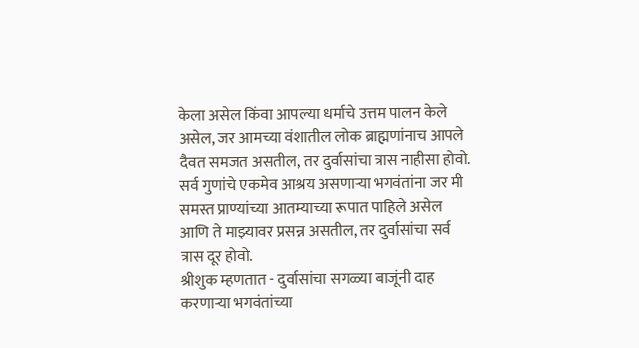केला असेल किंवा आपल्या धर्माचे उत्तम पालन केले असेल, जर आमच्या वंशातील लोक ब्राह्मणांनाच आपले दैवत समजत असतील, तर दुर्वासांचा त्रास नाहीसा होवो. सर्व गुणांचे एकमेव आश्रय असणाऱ्या भगवंतांना जर मी समस्त प्राण्यांच्या आतम्याच्या रूपात पाहिले असेल आणि ते माझ्यावर प्रसन्न असतील, तर दुर्वासांचा सर्व त्रास दूर होवो.
श्रीशुक म्हणतात - दुर्वासांचा सगळ्या बाजूंनी दाह करणाऱ्या भगवंतांच्या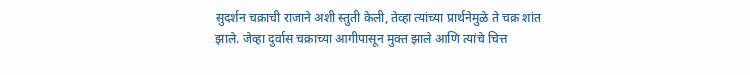सुदर्शन चक्राची राजाने अशी स्तुती केली, तेव्हा त्यांच्या प्रार्थनेमुळे ते चक्र शांत झाले. जेव्हा दुर्वास चक्राच्या आगीपासून मुक्त झाले आणि त्यांचे चित्त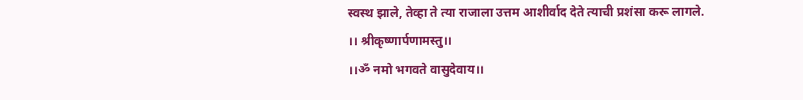स्वस्थ झाले, तेव्हा ते त्या राजाला उत्तम आशीर्वाद देते त्याची प्रशंसा करू लागले.
।। श्रीकृष्णार्पणामस्तु।।
।।ॐ नमो भगवते वासुदेवाय।।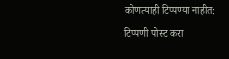कोणत्याही टिप्पण्या नाहीत:
टिप्पणी पोस्ट करा